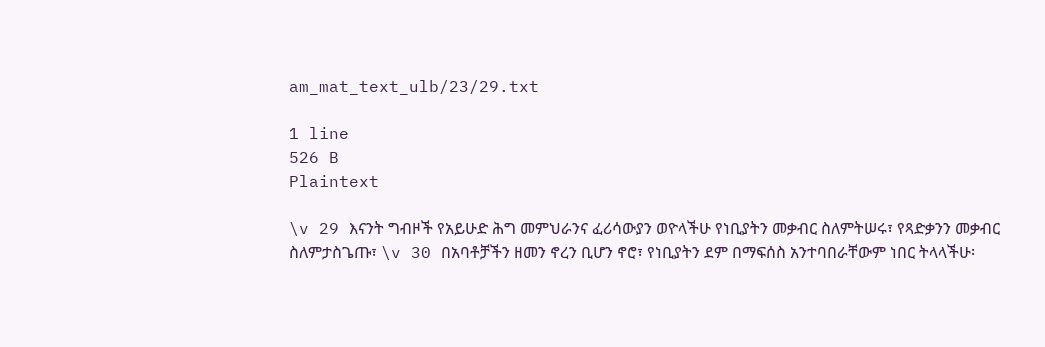am_mat_text_ulb/23/29.txt

1 line
526 B
Plaintext

\v 29 እናንት ግብዞች የአይሁድ ሕግ መምህራንና ፈሪሳውያን ወዮላችሁ የነቢያትን መቃብር ስለምትሠሩ፣ የጻድቃንን መቃብር ስለምታስጌጡ፣ \v 30 በአባቶቻችን ዘመን ኖረን ቢሆን ኖሮ፣ የነቢያትን ደም በማፍሰስ አንተባበራቸውም ነበር ትላላችሁ፡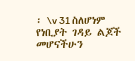፡ \v 31 ስለሆነም የነቢያት ገዳይ ልጆች መሆናችሁን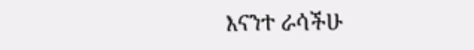እናንተ ራሳችሁ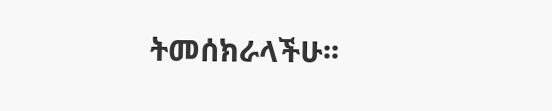ትመሰክራላችሁ፡፡